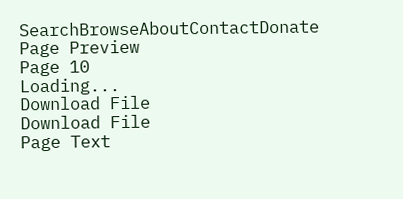SearchBrowseAboutContactDonate
Page Preview
Page 10
Loading...
Download File
Download File
Page Text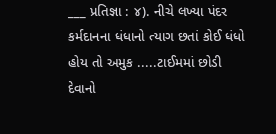___ પ્રતિજ્ઞા : ૪). નીચે લખ્યા પંદર કર્મદાનના ધંધાનો ત્યાગ છતાં કોઈ ધંધો હોય તો અમુક .....ટાઈમમાં છોડી દેવાનો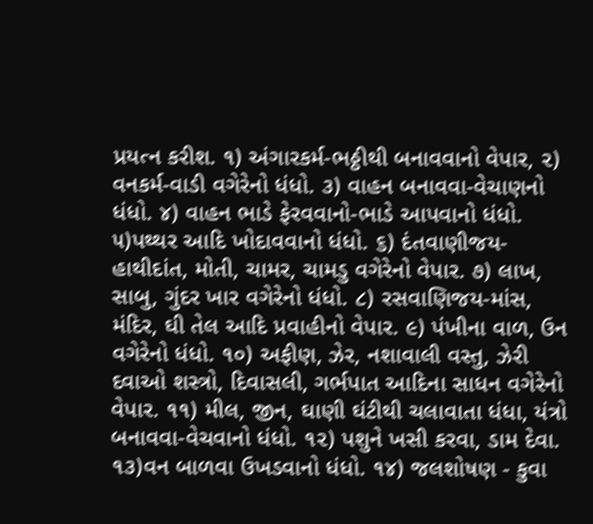પ્રયત્ન કરીશ. ૧) અંગારકર્મ-ભઠ્ઠીથી બનાવવાનો વેપાર, ૨) વનકર્મ-વાડી વગેરેનો ધંધો. ૩) વાહન બનાવવા-વેચાણનો ધંધો. ૪) વાહન ભાડે ફેરવવાનો-ભાડે આપવાનો ધંધો. ૫)પથ્થર આદિ ખોદાવવાનો ધંધો. ૬) દંતવાણીજય-હાથીદાંત, મોતી, ચામર, ચામડુ વગેરેનો વેપાર. ૭) લાખ, સાબુ, ગુંદર ખાર વગેરેનો ધંધો. ૮) રસવાણિજય-માંસ, મંદિર, ઘી તેલ આદિ પ્રવાહીનો વેપાર. ૯) પંખીના વાળ, ઉન વગેરેનો ધંધો. ૧૦) અફીણ, ઝેર, નશાવાલી વસ્તુ, ઝેરી દવાઓ શસ્ત્રો, દિવાસલી, ગર્ભપાત આદિના સાધન વગેરેનો વેપાર. ૧૧) મીલ, જીન, ઘાણી ઘંટીથી ચલાવાતા ધંધા, યંત્રો બનાવવા-વેચવાનો ધંધો. ૧૨) પશુને ખસી કરવા, ડામ દેવા. ૧૩)વન બાળવા ઉખડવાનો ધંધો. ૧૪) જલશોષણ - કુવા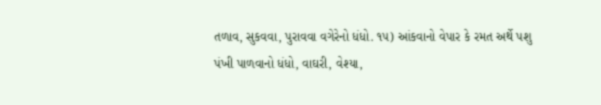તળાવ, સુકવવા, પુરાવવા વગેરેનો ધંધો. ૧૫) આંકવાનો વેપાર કે રમત અર્થે પશુ પંખી પાળવાનો ધંધો, વાઘરી, વેશ્યા,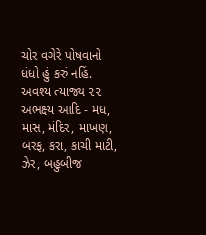ચોર વગેરે પોષવાનો ધંધો હું કરું નહિં. અવશ્ય ત્યાજ્ય ૨૨ અભક્ષ્ય આદિ - મધ, માસ, મંદિર, માખણ, બરફ, કરા, કાચી માટી, ઝેર, બહુબીજ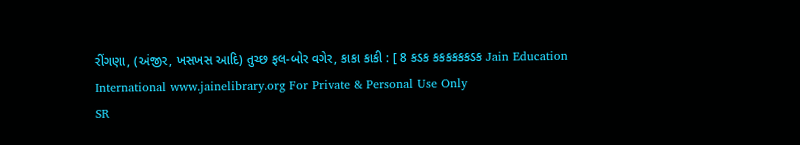રીંગણા, (અંજીર, ખસખસ આદિ) તુચ્છ ફલ-બોર વગેર, કાકા કાકી : [ 8 કડક કકકકકકડક Jain Education International www.jainelibrary.org For Private & Personal Use Only
SR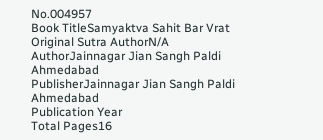No.004957
Book TitleSamyaktva Sahit Bar Vrat
Original Sutra AuthorN/A
AuthorJainnagar Jian Sangh Paldi Ahmedabad
PublisherJainnagar Jian Sangh Paldi Ahmedabad
Publication Year
Total Pages16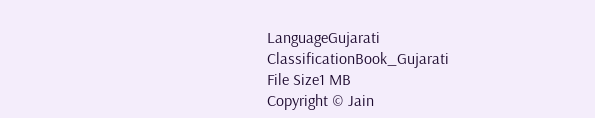LanguageGujarati
ClassificationBook_Gujarati
File Size1 MB
Copyright © Jain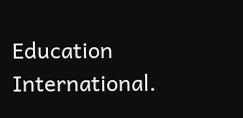Education International.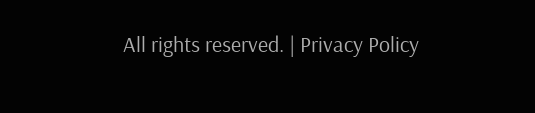All rights reserved. | Privacy Policy